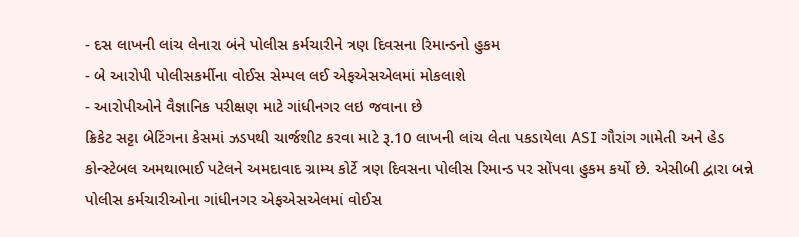- દસ લાખની લાંચ લેનારા બંને પોલીસ કર્મચારીને ત્રણ દિવસના રિમાન્ડનો હુકમ
- બે આરોપી પોલીસકર્મીના વોઈસ સેમ્પલ લઈ એફએસએલમાં મોકલાશે
- આરોપીઓને વૈજ્ઞાનિક પરીક્ષણ માટે ગાંધીનગર લઇ જવાના છે
ક્રિકેટ સટ્ટા બેટિંગના કેસમાં ઝડપથી ચાર્જશીટ કરવા માટે રૂ.10 લાખની લાંચ લેતા પકડાયેલા ASI ગૌરાંગ ગામેતી અને હેડ કોન્સ્ટેબલ અમથાભાઈ પટેલને અમદાવાદ ગ્રામ્ય કોર્ટે ત્રણ દિવસના પોલીસ રિમાન્ડ પર સોંપવા હુકમ કર્યો છે. એસીબી દ્વારા બન્ને પોલીસ કર્મચારીઓના ગાંધીનગર એફએસએલમાં વોઈસ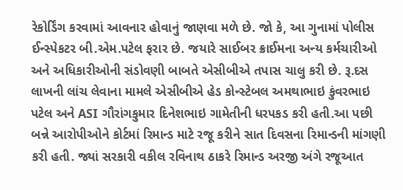રેકોર્ડિંગ કરવામાં આવનાર હોવાનું જાણવા મળે છે. જો કે, આ ગુનામાં પોલીસ ઈન્સ્પેકટર બી.એમ.પટેલ ફરાર છે. જયારે સાઈબર ક્રાઈમના અન્ય કર્મચારીઓ અને અધિકારીઓની સંડોવણી બાબતે એસીબીએ તપાસ ચાલુ કરી છે. રૂ.દસ લાખની લાંચ લેવાના મામલે એસીબીએ હેડ કોન્સ્ટેબલ અમથાભાઇ કુંવરભાઇ પટેલ અને ASI ગૌરાંગકુમાર દિનેશભાઇ ગામેતીની ધરપકડ કરી હતી.આ પછી બન્ને આરોપીઓને કોર્ટમાં રિમાન્ડ માટે રજૂ કરીને સાત દિવસના રિમાન્ડની માંગણી કરી હતી. જ્યાં સરકારી વકીલ રવિનાથ ઠાકરે રિમાન્ડ અરજી અંગે રજૂઆત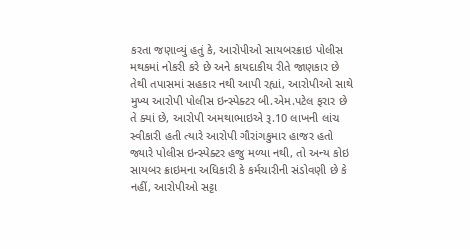કરતા જણાવ્યું હતું કે, આરોપીઓ સાયબરક્રાઇ પોલીસ મથકમાં નોકરી કરે છે અને કાયદાકીય રીતે જાણકાર છે તેથી તપાસમાં સહકાર નથી આપી રહ્યાં, આરોપીઓ સાથે મુખ્ય આરોપી પોલીસ ઇન્સ્પેક્ટર બી.એમ.પટેલ ફરાર છે તે ક્યાં છે, આરોપી અમથાભાઇએ રૂ.10 લાખની લાંચ સ્વીકારી હતી ત્યારે આરોપી ગૌરાંગકુમાર હાજર હતો જ્યારે પોલીસ ઇન્સ્પેક્ટર હજુ મળ્યા નથી, તો અન્ય કોઇ સાયબર ક્રાઇમના અધિકારી કે કર્મચારીની સંડોવણી છે કે નહીં, આરોપીઓ સટ્ટા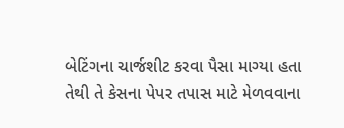બેટિંગના ચાર્જશીટ કરવા પૈસા માગ્યા હતા તેથી તે કેસના પેપર તપાસ માટે મેળવવાના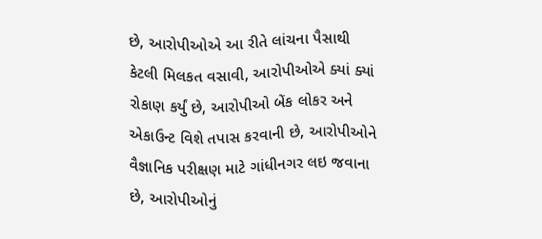છે, આરોપીઓએ આ રીતે લાંચના પૈસાથી કેટલી મિલકત વસાવી, આરોપીઓએ ક્યાં ક્યાં રોકાણ કર્યું છે, આરોપીઓ બેંક લોકર અને એકાઉન્ટ વિશે તપાસ કરવાની છે, આરોપીઓને વૈજ્ઞાનિક પરીક્ષણ માટે ગાંધીનગર લઇ જવાના છે, આરોપીઓનું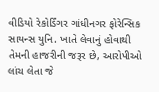વીડિયો રેકોર્ડિંગર ગાંધીનગર ફોરેન્સિક સાયન્સ યુનિ. ખાતે લેવાનું હોવાથી તેમની હાજરીની જરૂર છે, આરોપીઓ લાંચ લેતા જે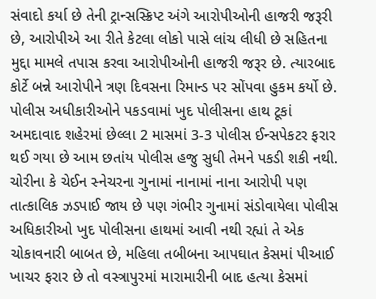સંવાદો કર્યા છે તેની ટ્રાન્સસ્ક્રિપ્ટ અંગે આરોપીઓની હાજરી જરૂરી છે, આરોપીએ આ રીતે કેટલા લોકો પાસે લાંચ લીધી છે સહિતના મુદ્દા મામલે તપાસ કરવા આરોપીઓની હાજરી જરૂર છે. ત્યારબાદ કોર્ટે બન્ને આરોપીને ત્રણ દિવસના રિમાન્ડ પર સોંપવા હુકમ કર્યો છે.
પોલીસ અધીકારીઓને પકડવામાં ખુદ પોલીસના હાથ ટૂકાં
અમદાવાદ શહેરમાં છેલ્લા 2 માસમાં 3-3 પોલીસ ઈન્સપેકટર ફરાર થઈ ગયા છે આમ છતાંય પોલીસ હજુ સુધી તેમને પકડી શકી નથી. ચોરીના કે ચેઈન સ્નેચરના ગુનામાં નાનામાં નાના આરોપી પણ તાત્કાલિક ઝડપાઈ જાય છે પણ ગંભીર ગુનામાં સંડોવાયેલા પોલીસ અધિકારીઓ ખુદ પોલીસના હાથમાં આવી નથી રહ્યાં તે એક ચોકાવનારી બાબત છે, મહિલા તબીબના આપઘાત કેસમાં પીઆઈ ખાચર ફરાર છે તો વસ્ત્રાપુરમાં મારામારીની બાદ હત્યા કેસમાં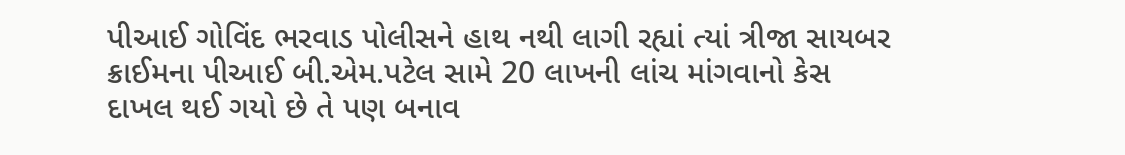પીઆઈ ગોવિંદ ભરવાડ પોલીસને હાથ નથી લાગી રહ્યાં ત્યાં ત્રીજા સાયબર ક્રાઈમના પીઆઈ બી.એમ.પટેલ સામે 20 લાખની લાંચ માંગવાનો કેસ દાખલ થઈ ગયો છે તે પણ બનાવ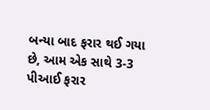બન્યા બાદ ફરાર થઈ ગયા છે, આમ એક સાથે 3-3 પીઆઈ ફરાર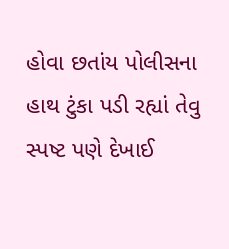હોવા છતાંય પોલીસના હાથ ટુંકા પડી રહ્યાં તેવુ સ્પષ્ટ પણે દેખાઈ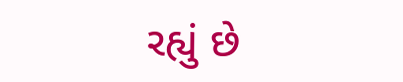રહ્યું છે